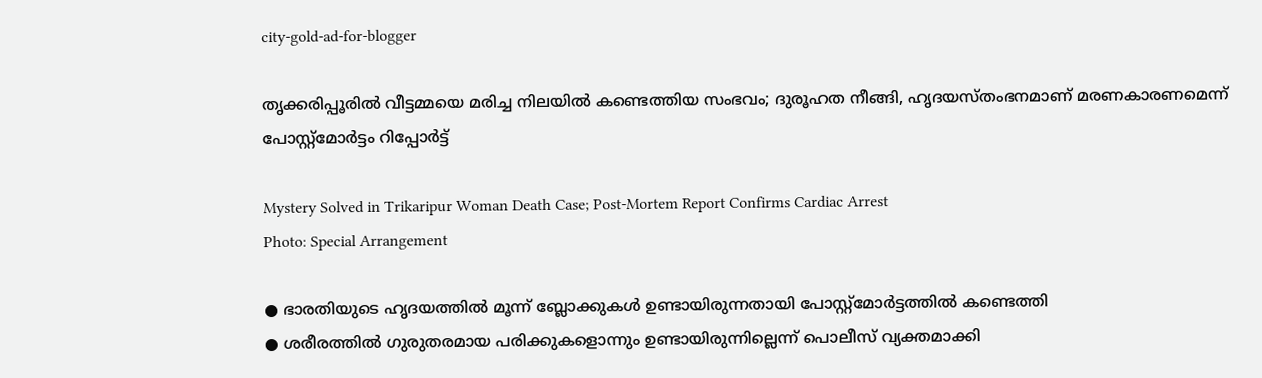city-gold-ad-for-blogger

തൃക്കരിപ്പൂരിൽ വീട്ടമ്മയെ മരിച്ച നിലയിൽ കണ്ടെത്തിയ സംഭവം; ദുരൂഹത നീങ്ങി, ഹൃദയസ്തംഭനമാണ് മരണകാരണമെന്ന് പോസ്റ്റ്മോർട്ടം റിപ്പോർട്ട്

Mystery Solved in Trikaripur Woman Death Case; Post-Mortem Report Confirms Cardiac Arrest
Photo: Special Arrangement

● ഭാരതിയുടെ ഹൃദയത്തിൽ മൂന്ന് ബ്ലോക്കുകൾ ഉണ്ടായിരുന്നതായി പോസ്റ്റ്മോർട്ടത്തിൽ കണ്ടെത്തി
● ശരീരത്തിൽ ഗുരുതരമായ പരിക്കുകളൊന്നും ഉണ്ടായിരുന്നില്ലെന്ന് പൊലീസ് വ്യക്തമാക്കി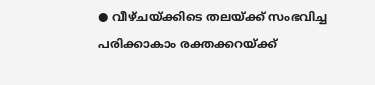● വീഴ്ചയ്ക്കിടെ തലയ്ക്ക് സംഭവിച്ച പരിക്കാകാം രക്തക്കറയ്ക്ക്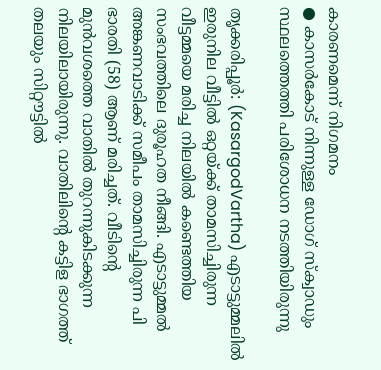കാരണമെന്ന് നിഗമനം
● കാസർകോട് നിന്നുള്ള ഡോഗ് സ്ക്വാഡും സ്ഥലത്തെത്തി പരിശോധന നടത്തിയിരുന്നു

തൃക്കരിപ്പൂർ: (KasargodVartha) എടാട്ടുമ്മലിൽ ഇരുനില വീട്ടിൽ ഒറ്റയ്ക്ക് താമസിച്ചിരുന്ന വീട്ടമ്മയെ മരിച്ച നിലയിൽ കണ്ടെത്തിയ സംഭവത്തിലെ ദുരൂഹത നീങ്ങി. എടാട്ടുമ്മൽ അങ്കണവാടിക്ക് സമീപം താമസിച്ചിരുന്ന പി ഭാരതി (58) ആണ് മരിച്ചത്. വീടിൻ്റെ മുൻവശത്തെ വാതിൽ തുറന്നുകിടക്കുന്ന നിലയിലായിരുന്നു. വാതിലിൻ്റെ കട്ടിള ഭാഗത്ത് തലയും സിറ്റൗട്ടിൽ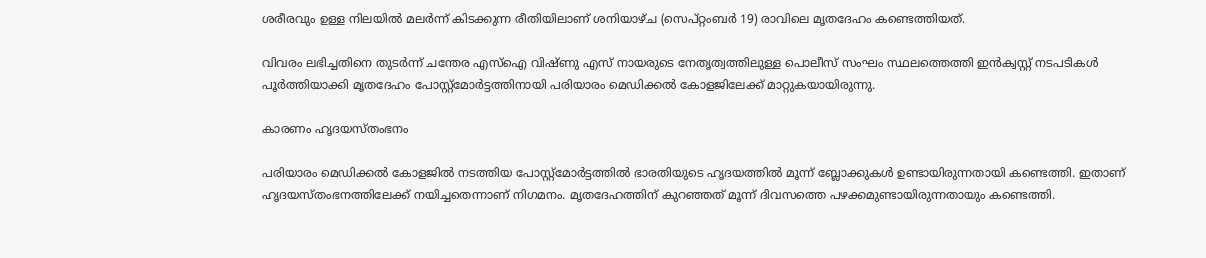ശരീരവും ഉള്ള നിലയിൽ മലർന്ന് കിടക്കുന്ന രീതിയിലാണ് ശനിയാഴ്ച (സെപ്റ്റംബർ 19) രാവിലെ മൃതദേഹം കണ്ടെത്തിയത്.

വിവരം ലഭിച്ചതിനെ തുടർന്ന് ചന്തേര എസ്ഐ വിഷ്ണു എസ് നായരുടെ നേതൃത്വത്തിലുള്ള പൊലീസ് സംഘം സ്ഥലത്തെത്തി ഇൻക്വസ്റ്റ് നടപടികൾ പൂർത്തിയാക്കി മൃതദേഹം പോസ്റ്റ്മോർട്ടത്തിനായി പരിയാരം മെഡിക്കൽ കോളജിലേക്ക് മാറ്റുകയായിരുന്നു.

കാരണം ഹൃദയസ്തംഭനം

പരിയാരം മെഡിക്കൽ കോളജിൽ നടത്തിയ പോസ്റ്റ്മോർട്ടത്തിൽ ഭാരതിയുടെ ഹൃദയത്തിൽ മൂന്ന് ബ്ലോക്കുകൾ ഉണ്ടായിരുന്നതായി കണ്ടെത്തി. ഇതാണ് ഹൃദയസ്തംഭനത്തിലേക്ക് നയിച്ചതെന്നാണ് നിഗമനം. മൃതദേഹത്തിന് കുറഞ്ഞത് മൂന്ന് ദിവസത്തെ പഴക്കമുണ്ടായിരുന്നതായും കണ്ടെത്തി.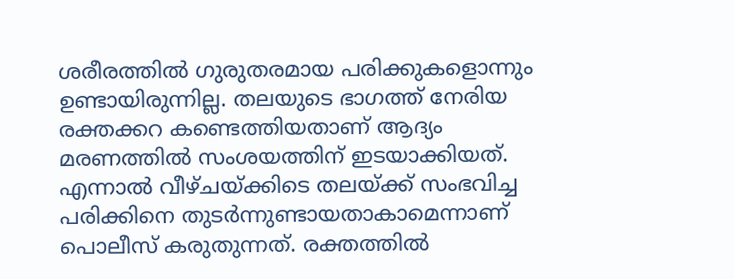ശരീരത്തിൽ ഗുരുതരമായ പരിക്കുകളൊന്നും ഉണ്ടായിരുന്നില്ല. തലയുടെ ഭാഗത്ത് നേരിയ രക്തക്കറ കണ്ടെത്തിയതാണ് ആദ്യം മരണത്തിൽ സംശയത്തിന് ഇടയാക്കിയത്. എന്നാൽ വീഴ്ചയ്ക്കിടെ തലയ്ക്ക് സംഭവിച്ച പരിക്കിനെ തുടർന്നുണ്ടായതാകാമെന്നാണ് പൊലീസ് കരുതുന്നത്. രക്തത്തിൽ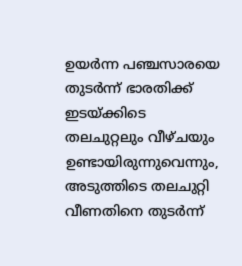ഉയർന്ന പഞ്ചസാരയെ തുടർന്ന് ഭാരതിക്ക് ഇടയ്ക്കിടെ തലചുറ്റലും വീഴ്ചയും ഉണ്ടായിരുന്നുവെന്നും, അടുത്തിടെ തലചുറ്റി വീണതിനെ തുടർന്ന്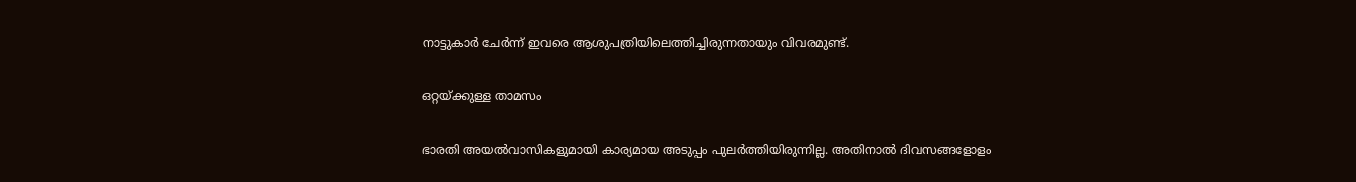നാട്ടുകാർ ചേർന്ന് ഇവരെ ആശുപത്രിയിലെത്തിച്ചിരുന്നതായും വിവരമുണ്ട്.

ഒറ്റയ്ക്കുള്ള താമസം

ഭാരതി അയൽവാസികളുമായി കാര്യമായ അടുപ്പം പുലർത്തിയിരുന്നില്ല. അതിനാൽ ദിവസങ്ങളോളം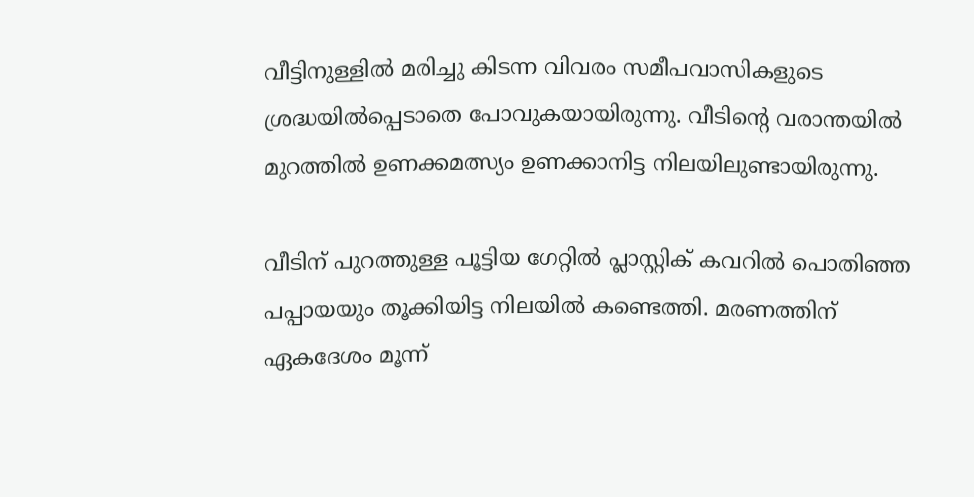വീട്ടിനുള്ളിൽ മരിച്ചു കിടന്ന വിവരം സമീപവാസികളുടെ ശ്രദ്ധയിൽപ്പെടാതെ പോവുകയായിരുന്നു. വീടിൻ്റെ വരാന്തയിൽ മുറത്തിൽ ഉണക്കമത്സ്യം ഉണക്കാനിട്ട നിലയിലുണ്ടായിരുന്നു.

വീടിന് പുറത്തുള്ള പൂട്ടിയ ഗേറ്റിൽ പ്ലാസ്റ്റിക് കവറിൽ പൊതിഞ്ഞ പപ്പായയും തൂക്കിയിട്ട നിലയിൽ കണ്ടെത്തി. മരണത്തിന് ഏകദേശം മൂന്ന്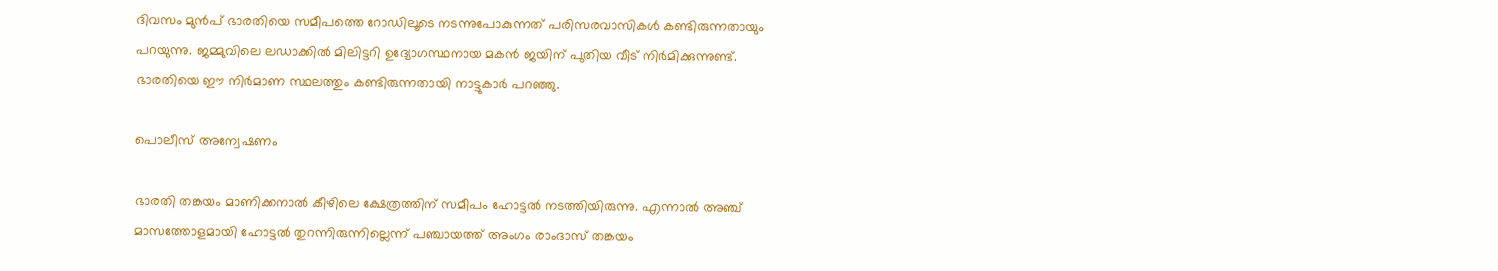ദിവസം മുൻപ് ഭാരതിയെ സമീപത്തെ റോഡിലൂടെ നടന്നുപോകുന്നത് പരിസരവാസികൾ കണ്ടിരുന്നതായും പറയുന്നു. ജമ്മുവിലെ ലഡാക്കിൽ മിലിട്ടറി ഉദ്യോഗസ്ഥനായ മകൻ ജയിന് പുതിയ വീട് നിർമിക്കുന്നുണ്ട്. ഭാരതിയെ ഈ നിർമാണ സ്ഥലത്തും കണ്ടിരുന്നതായി നാട്ടുകാർ പറഞ്ഞു.

പൊലീസ് അന്വേഷണം

ഭാരതി തങ്കയം മാണിക്കനാൽ കീഴിലെ ക്ഷേത്രത്തിന് സമീപം ഹോട്ടൽ നടത്തിയിരുന്നു. എന്നാൽ അഞ്ച് മാസത്തോളമായി ഹോട്ടൽ തുറന്നിരുന്നില്ലെന്ന് പഞ്ചായത്ത് അംഗം രാംദാസ് തങ്കയം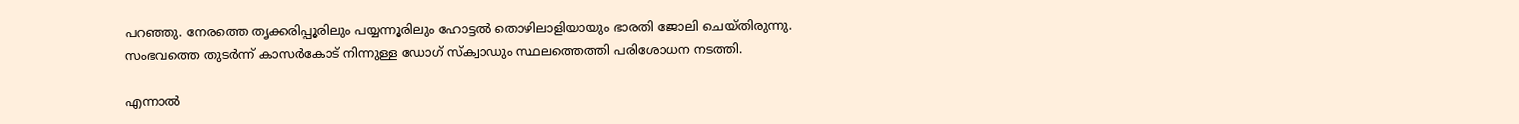പറഞ്ഞു. നേരത്തെ തൃക്കരിപ്പൂരിലും പയ്യന്നൂരിലും ഹോട്ടൽ തൊഴിലാളിയായും ഭാരതി ജോലി ചെയ്തിരുന്നു. സംഭവത്തെ തുടർന്ന് കാസർകോട് നിന്നുള്ള ഡോഗ് സ്ക്വാഡും സ്ഥലത്തെത്തി പരിശോധന നടത്തി.

എന്നാൽ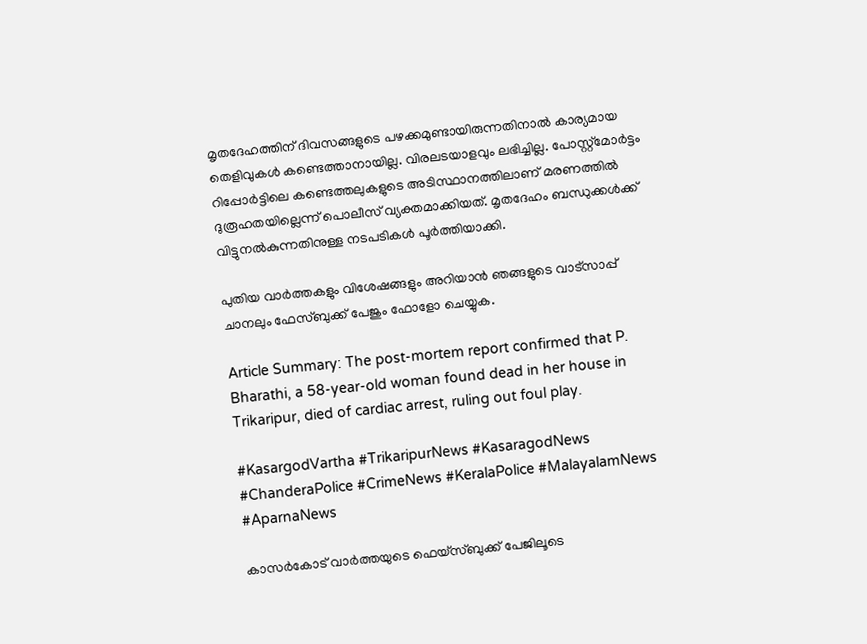മൃതദേഹത്തിന് ദിവസങ്ങളുടെ പഴക്കമുണ്ടായിരുന്നതിനാൽ കാര്യമായ തെളിവുകൾ കണ്ടെത്താനായില്ല. വിരലടയാളവും ലഭിച്ചില്ല. പോസ്റ്റ്മോർട്ടം റിപ്പോർട്ടിലെ കണ്ടെത്തലുകളുടെ അടിസ്ഥാനത്തിലാണ് മരണത്തിൽ ദുരൂഹതയില്ലെന്ന് പൊലീസ് വ്യക്തമാക്കിയത്. മൃതദേഹം ബന്ധുക്കൾക്ക് വിട്ടുനൽകുന്നതിനുള്ള നടപടികൾ പൂർത്തിയാക്കി.

പുതിയ വാർത്തകളും വിശേഷങ്ങളും അറിയാൻ ഞങ്ങളുടെ വാട്സാപ്പ് ചാനലും ഫേസ്ബുക്ക് പേജും ഫോളോ ചെയ്യുക.

Article Summary: The post-mortem report confirmed that P. Bharathi, a 58-year-old woman found dead in her house in Trikaripur, died of cardiac arrest, ruling out foul play.

#KasargodVartha #TrikaripurNews #KasaragodNews #ChanderaPolice #CrimeNews #KeralaPolice #MalayalamNews #AparnaNews

കാസർകോട് വാർത്തയുടെ ഫെയ്‌സ്‌ബുക്ക് പേജിലൂടെ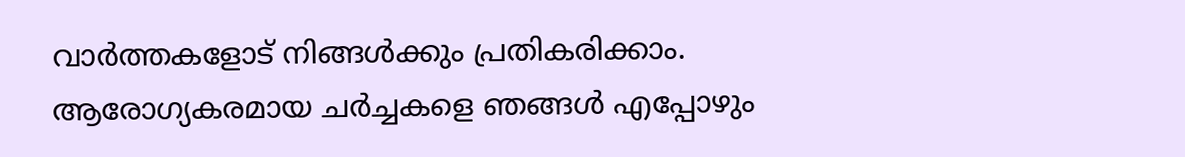വാർത്തകളോട് നിങ്ങൾക്കും പ്രതികരിക്കാം. ആരോഗ്യകരമായ ചർച്ചകളെ ഞങ്ങൾ എപ്പോഴും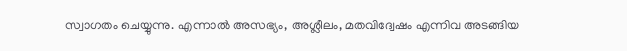സ്വാഗതം ചെയ്യുന്നു. എന്നാൽ അസഭ്യം, അശ്ലീലം, മതവിദ്വേഷം എന്നിവ അടങ്ങിയ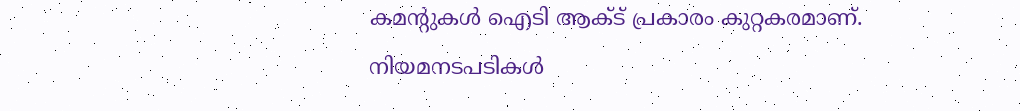കമന്റുകൾ ഐടി ആക്ട് പ്രകാരം കുറ്റകരമാണ്. നിയമനടപടികൾ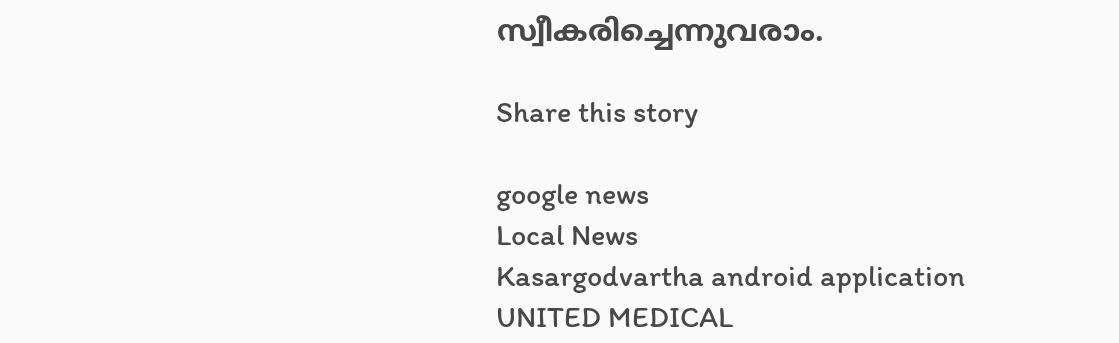സ്വീകരിച്ചെന്നുവരാം.

Share this story

google news
Local News
Kasargodvartha android application
UNITED MEDICAL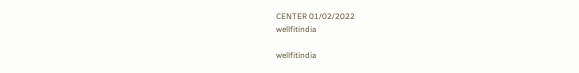CENTER 01/02/2022
wellfitindia

wellfitindia